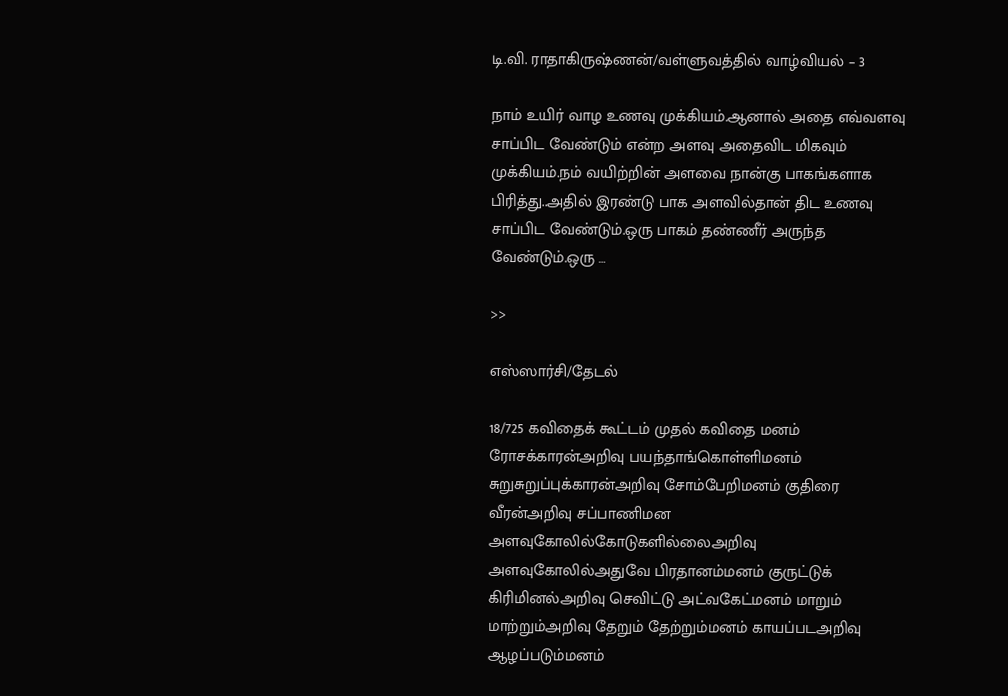டி.வி. ராதாகிருஷ்ணன்/வள்ளுவத்தில் வாழ்வியல் – 3

நாம் உயிர் வாழ உணவு முக்கியம்.ஆனால் அதை எவ்வளவு சாப்பிட வேண்டும் என்ற அளவு அதைவிட மிகவும் முக்கியம்.நம் வயிற்றின் அளவை நான்கு பாகங்களாக பிரித்து..அதில் இரண்டு பாக அளவில்தான் திட உணவு சாப்பிட வேண்டும்.ஒரு பாகம் தண்ணீர் அருந்த வேண்டும்.ஒரு …

>>

எஸ்ஸார்சி/தேடல்

18/725 கவிதைக் கூட்டம் முதல் கவிதை மனம் ரோசக்காரன்அறிவு பயந்தாங்கொள்ளிமனம் சுறுசுறுப்புக்காரன்அறிவு சோம்பேறிமனம் குதிரை வீரன்அறிவு சப்பாணிமன அளவுகோலில்கோடுகளில்லைஅறிவு அளவுகோலில்அதுவே பிரதானம்மனம் குருட்டுக் கிரிமினல்அறிவு செவிட்டு அட்வகேட்மனம் மாறும் மாற்றும்அறிவு தேறும் தேற்றும்மனம் காயப்படஅறிவு ஆழப்படும்மனம்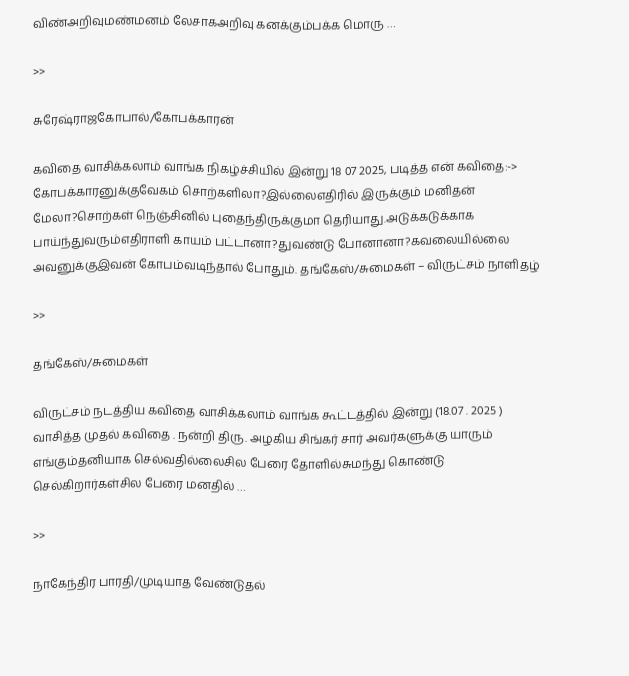விண்அறிவுமண்மனம் லேசாகஅறிவு கனக்கும்பக்க மொரு …

>>

சுரேஷ்ராஜகோபால்/கோபக்காரன்

கவிதை வாசிக்கலாம் வாங்க நிகழ்ச்சியில் இன்று 18 07 2025, படித்த என் கவிதை:-> கோபக்காரனுக்குவேகம் சொற்களிலா?இல்லைஎதிரில் இருக்கும் மனிதன் மேலா?சொற்கள் நெஞ்சினில் புதைந்திருக்குமா தெரியாது.அடுக்கடுக்காக பாய்ந்துவரும்எதிராளி காயம் பட்டானா?துவண்டு போனானா?கவலையில்லை அவனுக்குஇவன் கோபம்வடிந்தால் போதும். தங்கேஸ்/சுமைகள் – விருட்சம் நாளிதழ்

>>

தங்கேஸ்/சுமைகள்

விருட்சம் நடத்திய கவிதை வாசிக்கலாம் வாங்க கூட்டத்தில் இன்று (18.07 . 2025 ) வாசித்த முதல் கவிதை . நன்றி திரு. அழகிய சிங்கர் சார் அவர்களுக்கு யாரும் எங்கும்தனியாக செல்வதில்லைசில பேரை தோளில்சுமந்து கொண்டு செல்கிறார்கள்சில பேரை மனதில் …

>>

நாகேந்திர பாரதி/முடியாத வேண்டுதல்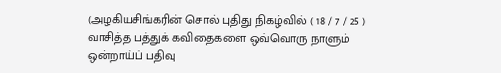(அழகியசிங்கரின் சொல் புதிது நிகழ்வில் ( 18 / 7 / 25 ) வாசித்த பத்துக் கவிதைகளை ஒவ்வொரு நாளும் ஒன்றாய்ப் பதிவு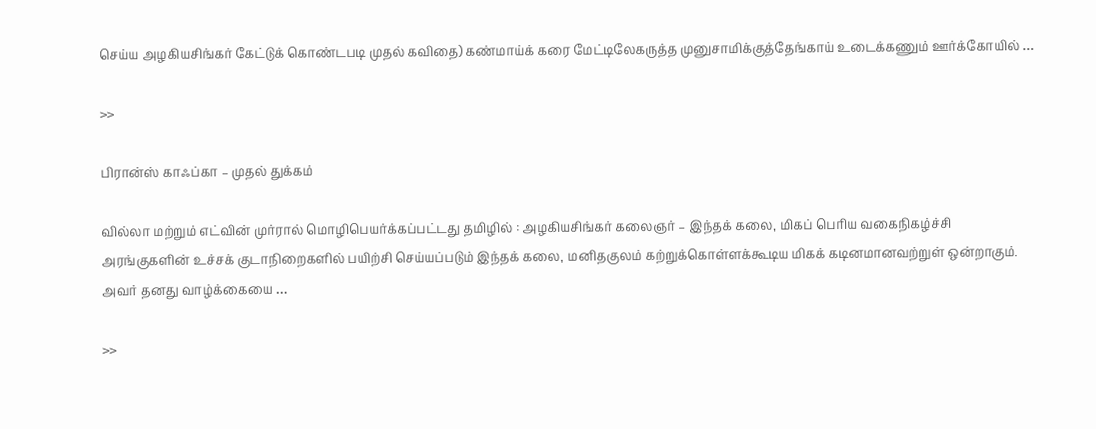செய்ய அழகியசிங்கர் கேட்டுக் கொண்டபடி முதல் கவிதை) கண்மாய்க் கரை மேட்டிலேகருத்த முனுசாமிக்குத்தேங்காய் உடைக்கணும் ஊர்க்கோயில் …

>>

பிரான்ஸ் காஃப்கா – முதல் துக்கம்

வில்லா மற்றும் எட்வின் முர்ரால் மொழிபெயர்க்கப்பட்டது தமிழில் : அழகியசிங்கர் கலைஞர் – இந்தக் கலை, மிகப் பெரிய வகைநிகழ்ச்சி அரங்குகளின் உச்சக் குடாநிறைகளில் பயிற்சி செய்யப்படும் இந்தக் கலை, மனிதகுலம் கற்றுக்கொள்ளக்கூடிய மிகக் கடினமானவற்றுள் ஒன்றாகும். அவர் தனது வாழ்க்கையை …

>>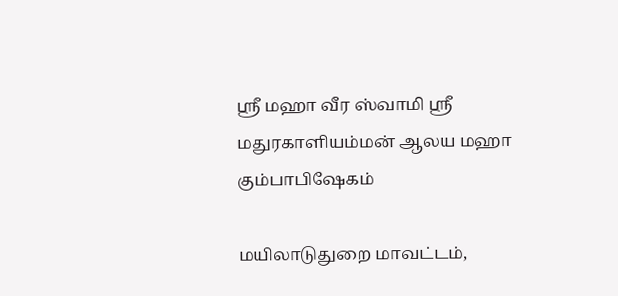ஸ்ரீ மஹா வீர ஸ்வாமி ஸ்ரீ மதுரகாளியம்மன் ஆலய மஹா கும்பாபிஷேகம்

மயிலாடுதுறை மாவட்டம்,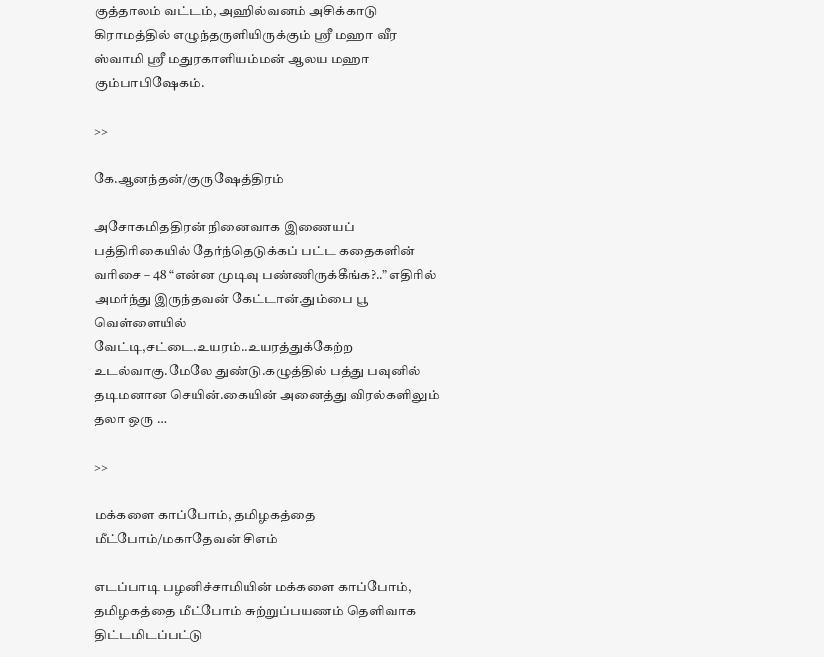குத்தாலம் வட்டம், அஹில்வனம் அசிக்காடு கிராமத்தில் எழுந்தருளியிருக்கும் ஸ்ரீ மஹா வீர ஸ்வாமி ஸ்ரீ மதுரகாளியம்மன் ஆலய மஹா கும்பாபிஷேகம்.

>>

கே.ஆனந்தன்/குருஷேத்திரம்

அசோகமிததிரன் நினைவாக இணையப் பத்திரிகையில் தேர்ந்தெடுக்கப் பட்ட கதைகளின் வரிசை – 48 “என்ன முடிவு பண்ணிருக்கீங்க?..” எதிரில் அமர்ந்து இருந்தவன் கேட்டான்.தும்பை பூ வெள்ளையில் வேட்டி,சட்டை.உயரம்..உயரத்துக்கேற்ற உடல்வாகு.மேலே துண்டு.கழுத்தில் பத்து பவுனில் தடிமனான செயின்.கையின் அனைத்து விரல்களிலும் தலா ஒரு …

>>

மக்களை காப்போம், தமிழகத்தை மீட்போம்/மகாதேவன் சிஎம்

எடப்பாடி பழனிச்சாமியின் மக்களை காப்போம், தமிழகத்தை மீட்போம் சுற்றுப்பயணம் தெளிவாக திட்டமிடப்பட்டு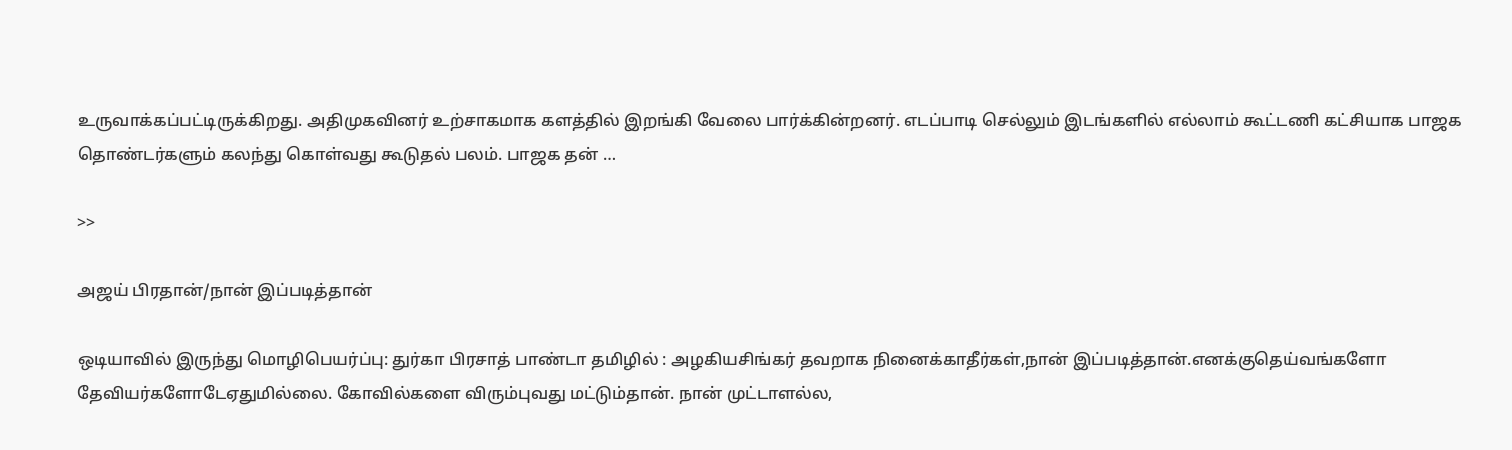உருவாக்கப்பட்டிருக்கிறது. அதிமுகவினர் உற்சாகமாக களத்தில் இறங்கி வேலை பார்க்கின்றனர். எடப்பாடி செல்லும் இடங்களில் எல்லாம் கூட்டணி கட்சியாக பாஜக தொண்டர்களும் கலந்து கொள்வது கூடுதல் பலம். பாஜக தன் …

>>

அஜய் பிரதான்/நான் இப்படித்தான்

ஒடியாவில் இருந்து மொழிபெயர்ப்பு: துர்கா பிரசாத் பாண்டா தமிழில் : அழகியசிங்கர் தவறாக நினைக்காதீர்கள்,நான் இப்படித்தான்.எனக்குதெய்வங்களோ தேவியர்களோடேஏதுமில்லை. கோவில்களை விரும்புவது மட்டும்தான். நான் முட்டாளல்ல,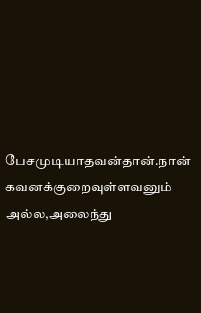பேசமுடியாதவன்தான்.நான் கவனக்குறைவுள்ளவனும் அல்ல,அலைந்து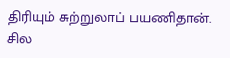திரியும் சுற்றுலாப் பயணிதான். சில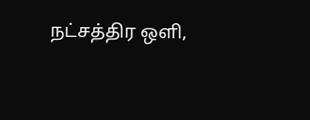நட்சத்திர ஒளி,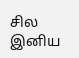சில இனிய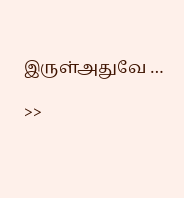இருள்அதுவே …

>>